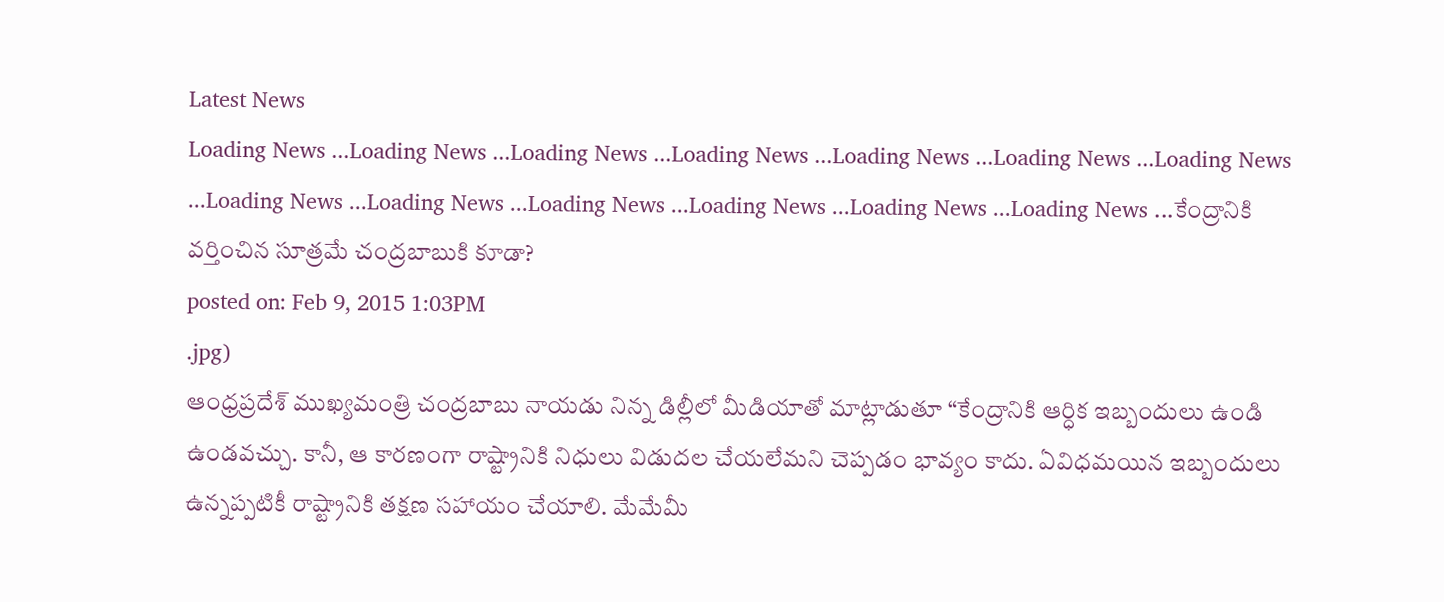Latest News
Loading News ...Loading News ...Loading News ...Loading News ...Loading News ...Loading News ...Loading News ...Loading News ...Loading News ...Loading News ...Loading News ...Loading News ...Loading News ...కేంద్రానికి వర్తించిన సూత్రమే చంద్రబాబుకి కూడా?
posted on: Feb 9, 2015 1:03PM
.jpg)
ఆంధ్రప్రదేశ్ ముఖ్యమంత్రి చంద్రబాబు నాయడు నిన్న డిల్లీలో మీడియాతో మాట్లాడుతూ “కేంద్రానికి ఆర్ధిక ఇబ్బందులు ఉండి ఉండవచ్చు. కానీ, ఆ కారణంగా రాష్ట్రానికి నిధులు విడుదల చేయలేమని చెప్పడం భావ్యం కాదు. ఏవిధమయిన ఇబ్బందులు ఉన్నప్పటికీ రాష్ట్రానికి తక్షణ సహాయం చేయాలి. మేమేమీ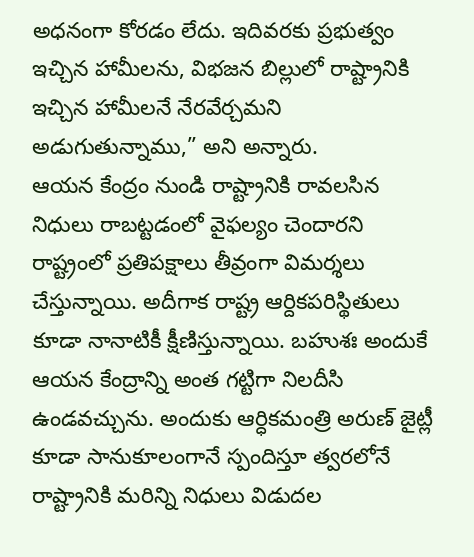అధనంగా కోరడం లేదు. ఇదివరకు ప్రభుత్వం ఇచ్చిన హామీలను, విభజన బిల్లులో రాష్ట్రానికి ఇచ్చిన హామీలనే నేరవేర్చమని అడుగుతున్నాము,” అని అన్నారు.
ఆయన కేంద్రం నుండి రాష్ట్రానికి రావలసిన నిధులు రాబట్టడంలో వైఫల్యం చెందారని రాష్ట్రంలో ప్రతిపక్షాలు తీవ్రంగా విమర్శలు చేస్తున్నాయి. అదీగాక రాష్ట్ర ఆర్దికపరిస్థితులు కూడా నానాటికీ క్షీణిస్తున్నాయి. బహుశః అందుకే ఆయన కేంద్రాన్ని అంత గట్టిగా నిలదీసి ఉండవచ్చును. అందుకు ఆర్ధికమంత్రి అరుణ్ జైట్లీ కూడా సానుకూలంగానే స్పందిస్తూ త్వరలోనే రాష్ట్రానికి మరిన్ని నిధులు విడుదల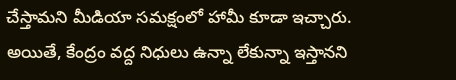చేస్తామని మీడియా సమక్షంలో హామీ కూడా ఇచ్చారు.
అయితే, కేంద్రం వద్ద నిధులు ఉన్నా లేకున్నా ఇస్తానని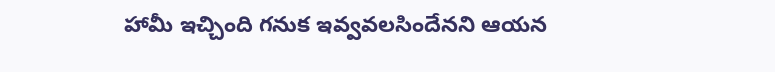హామీ ఇచ్చింది గనుక ఇవ్వవలసిందేనని ఆయన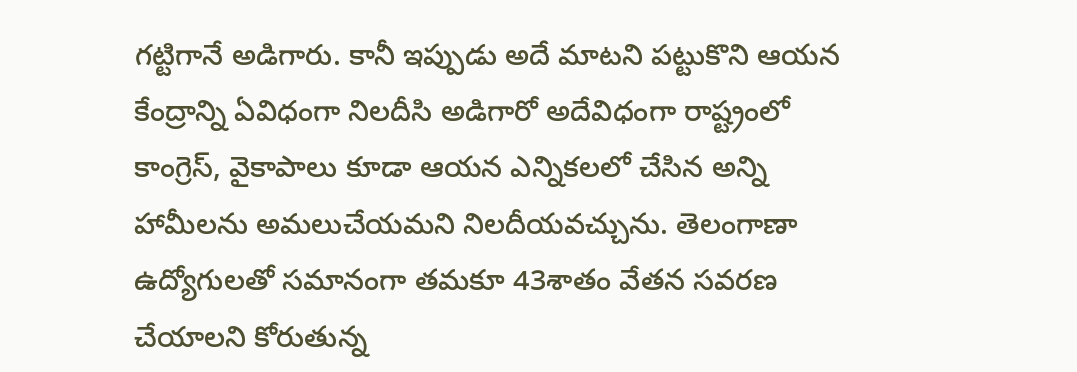గట్టిగానే అడిగారు. కానీ ఇప్పుడు అదే మాటని పట్టుకొని ఆయన కేంద్రాన్ని ఏవిధంగా నిలదీసి అడిగారో అదేవిధంగా రాష్ట్రంలో కాంగ్రెస్, వైకాపాలు కూడా ఆయన ఎన్నికలలో చేసిన అన్ని హామీలను అమలుచేయమని నిలదీయవచ్చును. తెలంగాణా ఉద్యోగులతో సమానంగా తమకూ 43శాతం వేతన సవరణ చేయాలని కోరుతున్న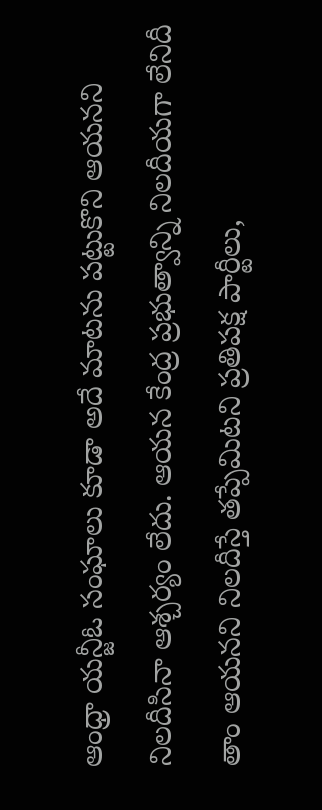ఆంధ్రా యన్జీఓ సంఘాలు కూడా అదే మాటను పట్టుకొని ఆయనని నిలదీసినా ఆశ్చర్యం లేదు. ఆయన కేంద్ర ప్రభుత్వాన్ని నిలదీయగా లేనిదీ తాం ఆయనని నిలదీస్తే తప్పేమిటని ప్రతిపక్ష పార్టీలు,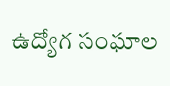ఉద్యోగ సంఘాల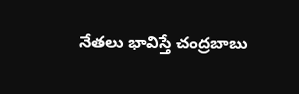నేతలు భావిస్తే చంద్రబాబు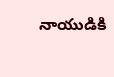నాయుడికి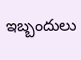ఇబ్బందులు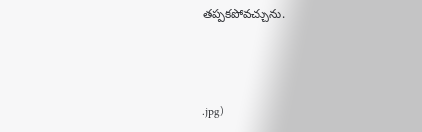తప్పకపోవచ్చును.



.jpg)